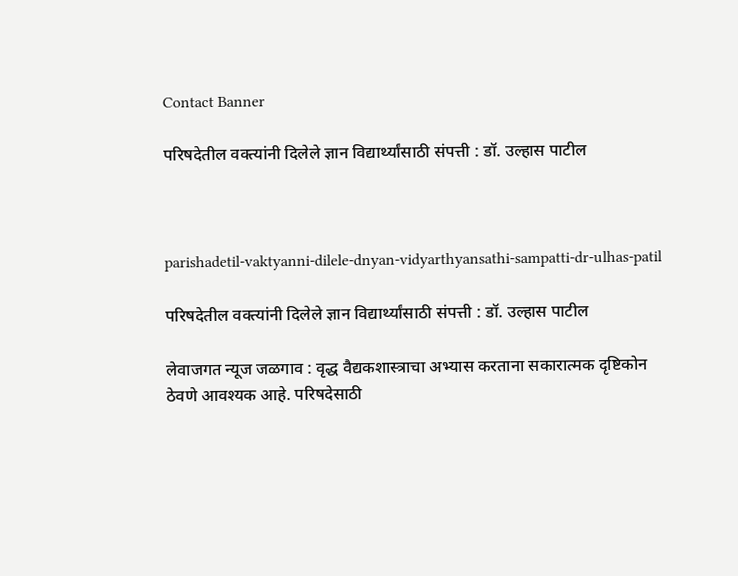Contact Banner

परिषदेतील वक्त्यांनी दिलेले ज्ञान विद्यार्थ्यांसाठी संपत्ती : डॉ. उल्हास पाटील



parishadetil-vaktyanni-dilele-dnyan-vidyarthyansathi-sampatti-dr-ulhas-patil

परिषदेतील वक्त्यांनी दिलेले ज्ञान विद्यार्थ्यांसाठी संपत्ती : डॉ. उल्हास पाटील

लेवाजगत न्यूज जळगाव : वृद्ध वैद्यकशास्त्राचा अभ्यास करताना सकारात्मक दृष्टिकोन ठेवणे आवश्यक आहे. परिषदेसाठी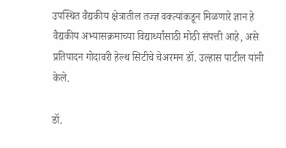उपस्थित वैद्यकीय क्षेत्रातील तज्ज्ञ वक्त्यांकडून मिळणारे ज्ञान हे वैद्यकीय अभ्यासक्रमाच्या विद्यार्थ्यांसाठी मोठी संपत्ती आहे, असे प्रतिपादन गोदावरी हेल्थ सिटीचे चेअरमन डॉ. उल्हास पाटील यांनी केले.

डॉ.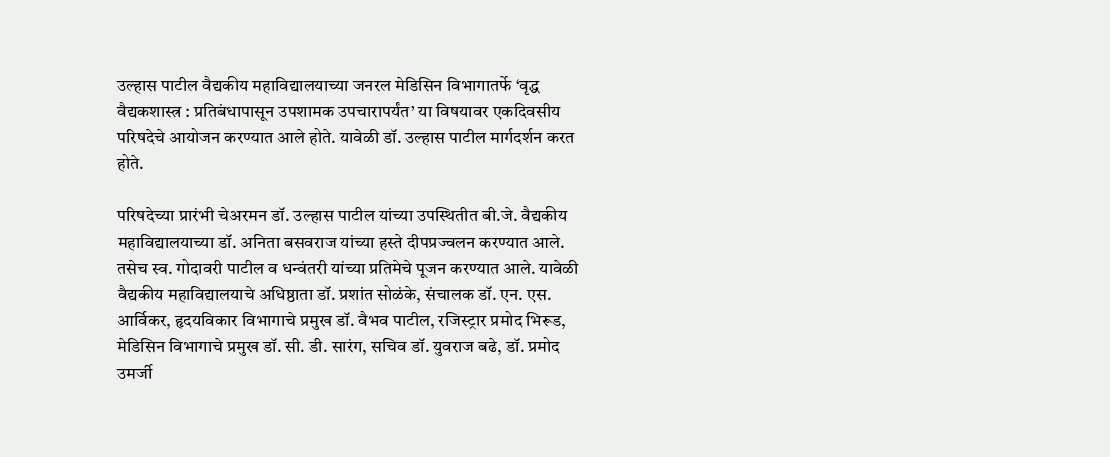उल्हास पाटील वैद्यकीय महाविद्यालयाच्या जनरल मेडिसिन विभागातर्फे ‘वृद्ध वैद्यकशास्त्र : प्रतिबंधापासून उपशामक उपचारापर्यंत’ या विषयावर एकदिवसीय परिषदेचे आयोजन करण्यात आले होते. यावेळी डॉ. उल्हास पाटील मार्गदर्शन करत होते.

परिषदेच्या प्रारंभी चेअरमन डॉ. उल्हास पाटील यांच्या उपस्थितीत बी.जे. वैद्यकीय महाविद्यालयाच्या डॉ. अनिता बसवराज यांच्या हस्ते दीपप्रज्वलन करण्यात आले. तसेच स्व. गोदावरी पाटील व धन्वंतरी यांच्या प्रतिमेचे पूजन करण्यात आले. यावेळी वैद्यकीय महाविद्यालयाचे अधिष्ठाता डॉ. प्रशांत सोळंके, संचालक डॉ. एन. एस. आर्विकर, हृदयविकार विभागाचे प्रमुख डॉ. वैभव पाटील, रजिस्ट्रार प्रमोद भिरूड, मेडिसिन विभागाचे प्रमुख डॉ. सी. डी. सारंग, सचिव डॉ. युवराज बढे, डॉ. प्रमोद उमर्जी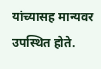यांच्यासह मान्यवर उपस्थित होते.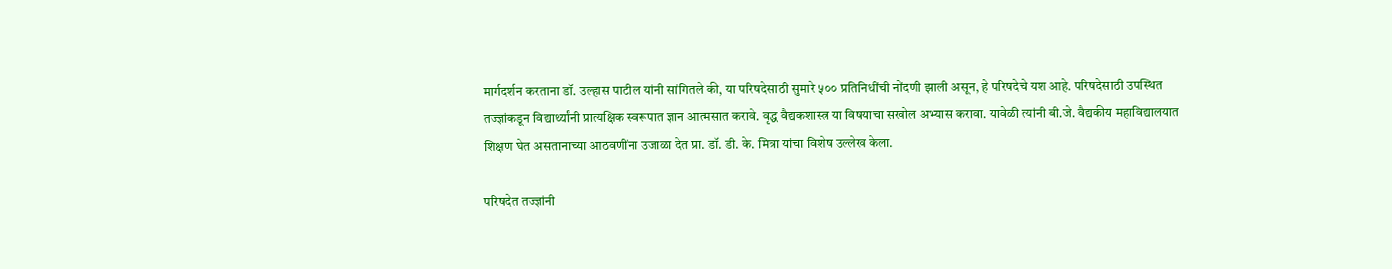मार्गदर्शन करताना डॉ. उल्हास पाटील यांनी सांगितले की, या परिषदेसाठी सुमारे ५०० प्रतिनिधींची नोंदणी झाली असून, हे परिषदेचे यश आहे. परिषदेसाठी उपस्थित तज्ज्ञांकडून विद्यार्थ्यांनी प्रात्यक्षिक स्वरूपात ज्ञान आत्मसात करावे. वृद्ध वैद्यकशास्त्र या विषयाचा सखोल अभ्यास करावा. यावेळी त्यांनी बी.जे. वैद्यकीय महाविद्यालयात शिक्षण घेत असतानाच्या आठवणींना उजाळा देत प्रा. डॉ. डी. के. मित्रा यांचा विशेष उल्लेख केला.

परिषदेत तज्ज्ञांनी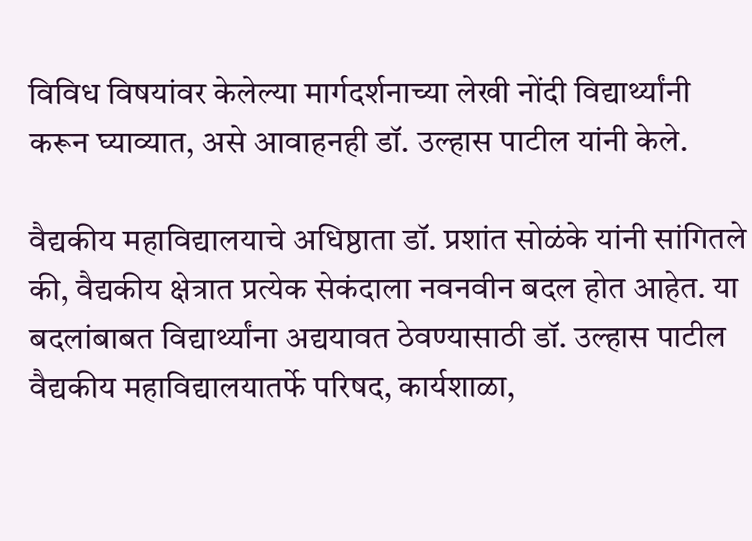विविध विषयांवर केलेल्या मार्गदर्शनाच्या लेखी नोंदी विद्यार्थ्यांनी करून घ्याव्यात, असे आवाहनही डॉ. उल्हास पाटील यांनी केले.

वैद्यकीय महाविद्यालयाचे अधिष्ठाता डॉ. प्रशांत सोळंके यांनी सांगितले की, वैद्यकीय क्षेत्रात प्रत्येक सेकंदाला नवनवीन बदल होत आहेत. या बदलांबाबत विद्यार्थ्यांना अद्ययावत ठेवण्यासाठी डॉ. उल्हास पाटील वैद्यकीय महाविद्यालयातर्फे परिषद, कार्यशाळा,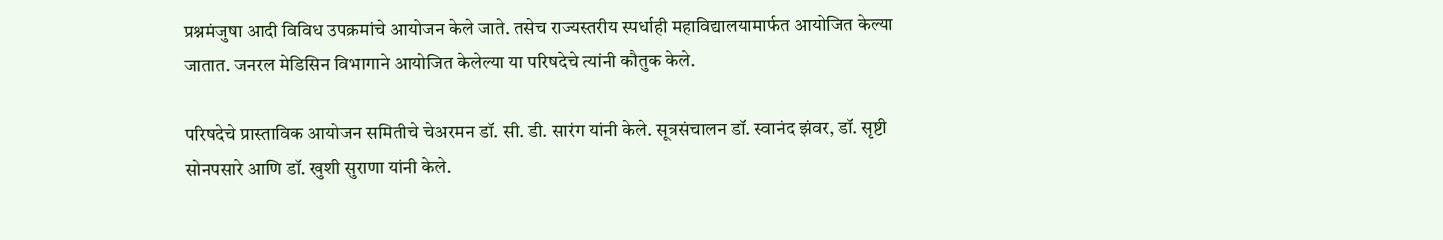प्रश्नमंजुषा आदी विविध उपक्रमांचे आयोजन केले जाते. तसेच राज्यस्तरीय स्पर्धाही महाविद्यालयामार्फत आयोजित केल्या जातात. जनरल मेडिसिन विभागाने आयोजित केलेल्या या परिषदेचे त्यांनी कौतुक केले.

परिषदेचे प्रास्ताविक आयोजन समितीचे चेअरमन डॉ. सी. डी. सारंग यांनी केले. सूत्रसंचालन डॉ. स्वानंद झंवर, डॉ. सृष्टी सोनपसारे आणि डॉ. खुशी सुराणा यांनी केले.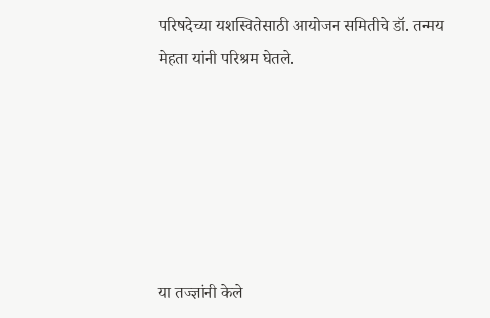परिषदेच्या यशस्वितेसाठी आयोजन समितीचे डॉ. तन्मय मेहता यांनी परिश्रम घेतले.






या तज्ज्ञांनी केले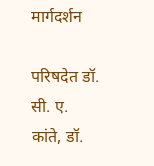मार्गदर्शन

परिषदेत डॉ. सी. ए. कांते, डॉ.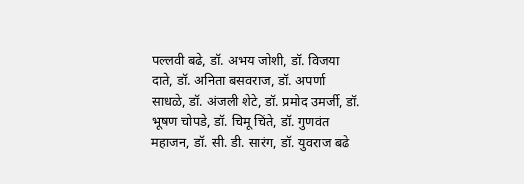पल्लवी बढे, डॉ. अभय जोशी, डॉ. विजया दाते, डॉ. अनिता बसवराज, डॉ. अपर्णा साधळे, डॉ. अंजली शेटे, डॉ. प्रमोद उमर्जी, डॉ. भूषण चोपडे, डॉ. चिमू चिंते, डॉ. गुणवंत महाजन, डॉ. सी. डी. सारंग, डॉ. युवराज बढे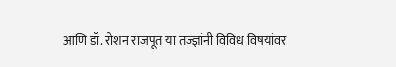आणि डॉ. रोशन राजपूत या तज्ज्ञांनी विविध विषयांवर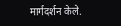मार्गदर्शन केले.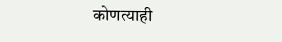कोणत्याही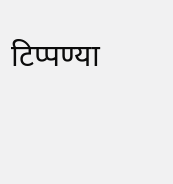टिप्पण्‍या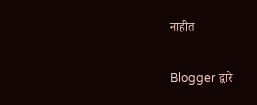नाहीत

Blogger द्वारे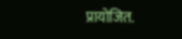प्रायोजित.